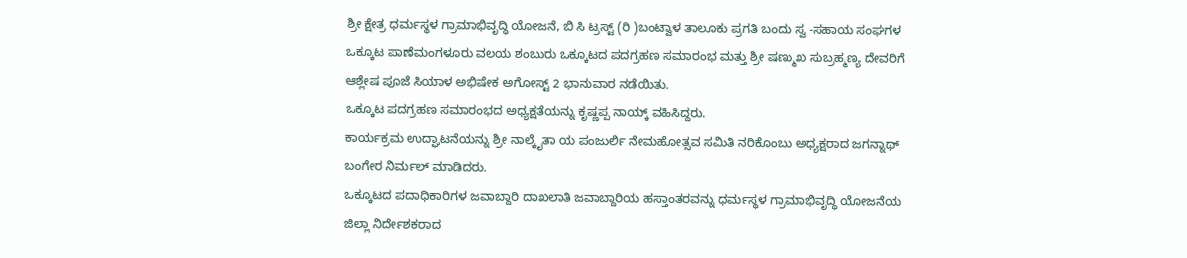ಶ್ರೀ ಕ್ಷೇತ್ರ ಧರ್ಮಸ್ಥಳ ಗ್ರಾಮಾಭಿವೃದ್ಧಿ ಯೋಜನೆ, ಬಿ ಸಿ ಟ್ರಸ್ಟ್ (ರಿ )ಬಂಟ್ವಾಳ ತಾಲೂಕು ಪ್ರಗತಿ ಬಂದು ಸ್ವ -ಸಹಾಯ ಸಂಘಗಳ ಒಕ್ಕೂಟ ಪಾಣೆಮಂಗಳೂರು ವಲಯ ಶಂಬುರು ಒಕ್ಕೂಟದ ಪದಗ್ರಹಣ ಸಮಾರಂಭ ಮತ್ತು ಶ್ರೀ ಷಣ್ಮುಖ ಸುಬ್ರಹ್ಮಣ್ಯ ದೇವರಿಗೆ ಆಶ್ಲೇಷ ಪೂಜೆ ಸಿಯಾಳ ಅಭಿಷೇಕ ಅಗೋಸ್ಟ್ 2 ಭಾನುವಾರ ನಡೆಯಿತು.
ಒಕ್ಕೂಟ ಪದಗ್ರಹಣ ಸಮಾರಂಭದ ಅಧ್ಯಕ್ಷತೆಯನ್ನು ಕೃಷ್ಣಪ್ಪ ನಾಯ್ಕ್ ವಹಿಸಿದ್ದರು.
ಕಾರ್ಯಕ್ರಮ ಉದ್ಘಾಟನೆಯನ್ನು ಶ್ರೀ ನಾಲ್ಕೈತಾ ಯ ಪಂಜುರ್ಲಿ ನೇಮಹೋತ್ಸವ ಸಮಿತಿ ನರಿಕೊಂಬು ಅಧ್ಯಕ್ಷರಾದ ಜಗನ್ನಾಥ್ ಬಂಗೇರ ನಿರ್ಮಲ್ ಮಾಡಿದರು.
ಒಕ್ಕೂಟದ ಪದಾಧಿಕಾರಿಗಳ ಜವಾಬ್ದಾರಿ ದಾಖಲಾತಿ ಜವಾಬ್ದಾರಿಯ ಹಸ್ತಾಂತರವನ್ನು ಧರ್ಮಸ್ಥಳ ಗ್ರಾಮಾಭಿವೃದ್ಧಿ ಯೋಜನೆಯ ಜಿಲ್ಲಾ ನಿರ್ದೇಶಕರಾದ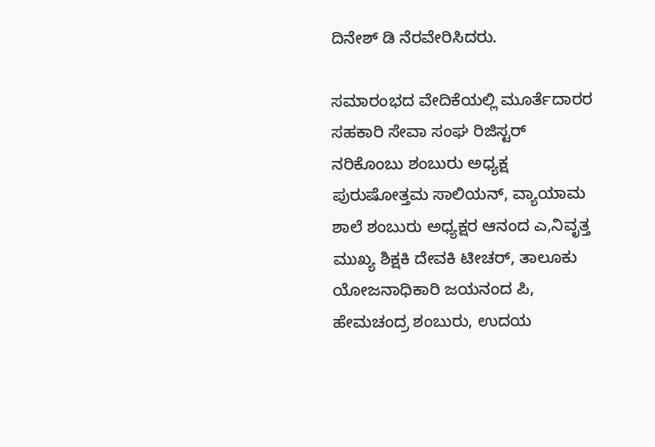ದಿನೇಶ್ ಡಿ ನೆರವೇರಿಸಿದರು.

ಸಮಾರಂಭದ ವೇದಿಕೆಯಲ್ಲಿ ಮೂರ್ತೆದಾರರ ಸಹಕಾರಿ ಸೇವಾ ಸಂಘ ರಿಜಿಸ್ಟರ್ ನರಿಕೊಂಬು ಶಂಬುರು ಅಧ್ಯಕ್ಷ ಪುರುಷೋತ್ತಮ ಸಾಲಿಯನ್, ವ್ಯಾಯಾಮ ಶಾಲೆ ಶಂಬುರು ಅಧ್ಯಕ್ಷರ ಆನಂದ ಎ,ನಿವೃತ್ತ ಮುಖ್ಯ ಶಿಕ್ಷಕಿ ದೇವಕಿ ಟೀಚರ್, ತಾಲೂಕು ಯೋಜನಾಧಿಕಾರಿ ಜಯನಂದ ಪಿ, ಹೇಮಚಂದ್ರ ಶಂಬುರು, ಉದಯ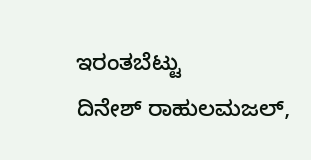ಇರಂತಬೆಟ್ಟು
ದಿನೇಶ್ ರಾಹುಲಮಜಲ್,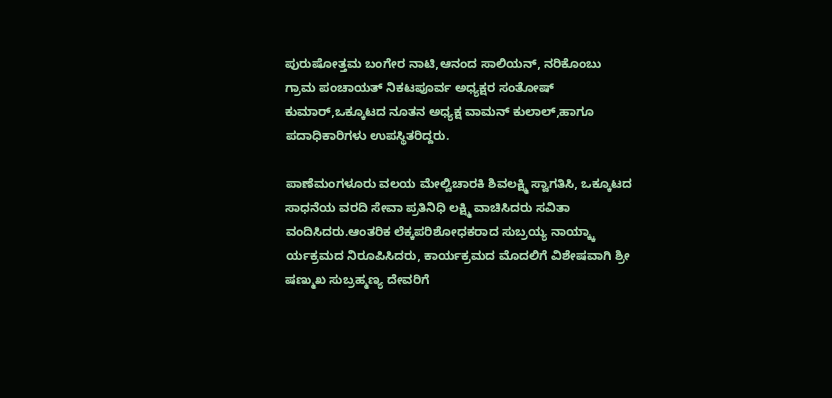ಪುರುಷೋತ್ತಮ ಬಂಗೇರ ನಾಟಿ,ಆನಂದ ಸಾಲಿಯನ್, ನರಿಕೊಂಬು ಗ್ರಾಮ ಪಂಚಾಯತ್ ನಿಕಟಪೂರ್ವ ಅಧ್ಯಕ್ಷರ ಸಂತೋಷ್ ಕುಮಾರ್,ಒಕ್ಕೂಟದ ನೂತನ ಅಧ್ಯಕ್ಷ ವಾಮನ್ ಕುಲಾಲ್,ಹಾಗೂ ಪದಾಧಿಕಾರಿಗಳು ಉಪಸ್ಥಿತರಿದ್ದರು.

ಪಾಣೆಮಂಗಳೂರು ವಲಯ ಮೇಲ್ವಿಚಾರಕಿ ಶಿವಲಕ್ಷ್ಮಿ ಸ್ವಾಗತಿಸಿ, ಒಕ್ಕೂಟದ ಸಾಧನೆಯ ವರದಿ ಸೇವಾ ಪ್ರತಿನಿಧಿ ಲಕ್ಷ್ಮಿ ವಾಚಿಸಿದರು ಸವಿತಾ ವಂದಿಸಿದರು.ಆಂತರಿಕ ಲೆಕ್ಕಪರಿಶೋಧಕರಾದ ಸುಬ್ರಯ್ಯ ನಾಯ್ಕ್ಕಾ ರ್ಯಕ್ರಮದ ನಿರೂಪಿಸಿದರು, ಕಾರ್ಯಕ್ರಮದ ಮೊದಲಿಗೆ ವಿಶೇಷವಾಗಿ ಶ್ರೀ ಷಣ್ಮುಖ ಸುಬ್ರಹ್ಮಣ್ಯ ದೇವರಿಗೆ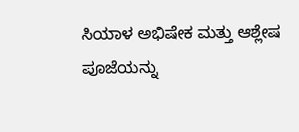ಸಿಯಾಳ ಅಭಿಷೇಕ ಮತ್ತು ಆಶ್ಲೇಷ ಪೂಜೆಯನ್ನು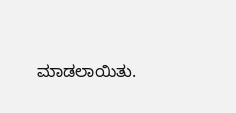ಮಾಡಲಾಯಿತು.